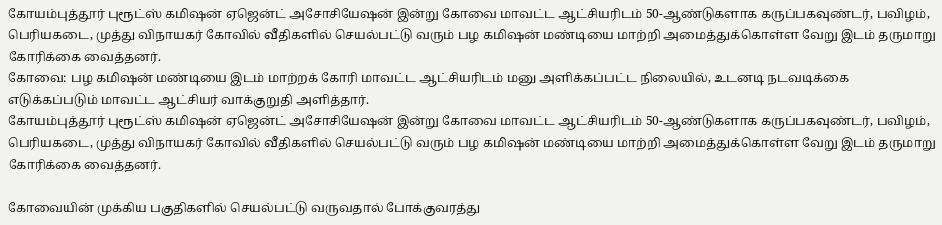கோயம்புத்தூர் புரூட்ஸ் கமிஷன் ஏஜென்ட் அசோசியேஷன் இன்று கோவை மாவட்ட ஆட்சியரிடம் 50-ஆண்டுகளாக கருப்பகவுண்டர், பவிழம், பெரியகடை, முத்து விநாயகர் கோவில் வீதிகளில் செயல்பட்டு வரும் பழ கமிஷன் மண்டியை மாற்றி அமைத்துக்கொள்ள வேறு இடம் தருமாறு கோரிக்கை வைத்தனர்.
கோவை: பழ கமிஷன் மண்டியை இடம் மாற்றக் கோரி மாவட்ட ஆட்சியரிடம் மனு அளிக்கப்பட்ட நிலையில், உடனடி நடவடிக்கை எடுக்கப்படும் மாவட்ட ஆட்சியர் வாக்குறுதி அளித்தார்.
கோயம்புத்தூர் புரூட்ஸ் கமிஷன் ஏஜென்ட் அசோசியேஷன் இன்று கோவை மாவட்ட ஆட்சியரிடம் 50-ஆண்டுகளாக கருப்பகவுண்டர், பவிழம், பெரியகடை, முத்து விநாயகர் கோவில் வீதிகளில் செயல்பட்டு வரும் பழ கமிஷன் மண்டியை மாற்றி அமைத்துக்கொள்ள வேறு இடம் தருமாறு கோரிக்கை வைத்தனர்.

கோவையின் முக்கிய பகுதிகளில் செயல்பட்டு வருவதால் போக்குவரத்து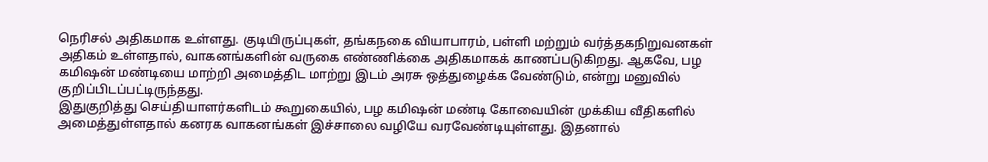நெரிசல் அதிகமாக உள்ளது. குடியிருப்புகள், தங்கநகை வியாபாரம், பள்ளி மற்றும் வர்த்தகநிறுவனகள் அதிகம் உள்ளதால், வாகனங்களின் வருகை எண்ணிக்கை அதிகமாகக் காணப்படுகிறது. ஆகவே, பழ கமிஷன் மண்டியை மாற்றி அமைத்திட மாற்று இடம் அரசு ஒத்துழைக்க வேண்டும், என்று மனுவில் குறிப்பிடப்பட்டிருந்தது.
இதுகுறித்து செய்தியாளர்களிடம் கூறுகையில், பழ கமிஷன் மண்டி கோவையின் முக்கிய வீதிகளில் அமைத்துள்ளதால் கனரக வாகனங்கள் இச்சாலை வழியே வரவேண்டியுள்ளது. இதனால்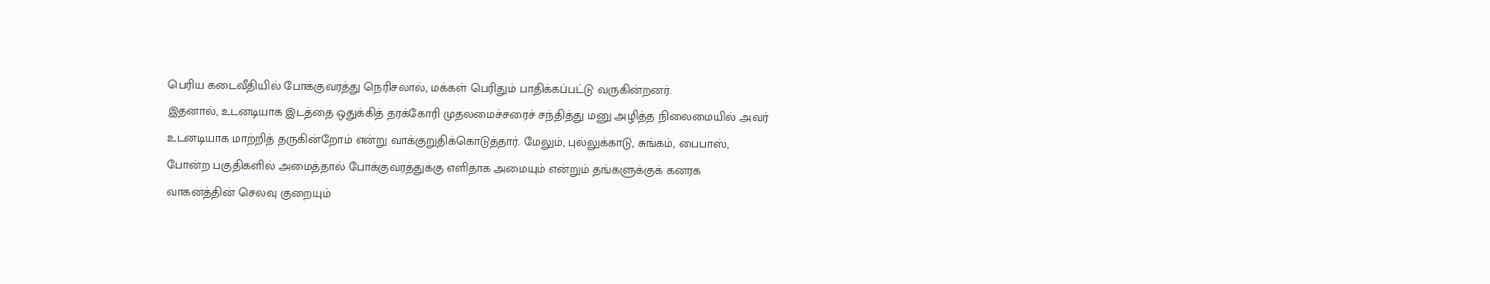பெரிய கடைவீதியில் போக்குவரத்து நெரிசலால், மக்கள் பெரிதும் பாதிக்கப்பட்டு வருகின்றனர்.
இதனால், உடனடியாக இடத்தை ஒதுக்கித் தரக்கோரி முதலமைச்சரைச் சந்தித்து மனு அழித்த நிலைமையில் அவர் உடனடியாக மாற்றித் தருகின்றோம் என்று வாக்குறுதிக்கொடுத்தார். மேலும், புல்லுக்காடு, சுங்கம், பைபாஸ், போன்ற பகுதிகளில் அமைத்தால் போக்குவரத்துக்கு எளிதாக அமையும் என்றும் தங்களுக்குக் கனரக வாகனத்தின் செலவு குறையும்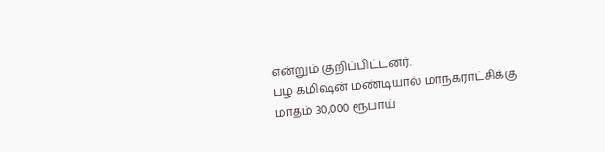என்றும் குறிப்பிட்டனர்.
பழ கமிஷன் மண்டியால் மாநகராட்சிக்கு மாதம் 30,000 ரூபாய்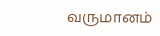வருமானம்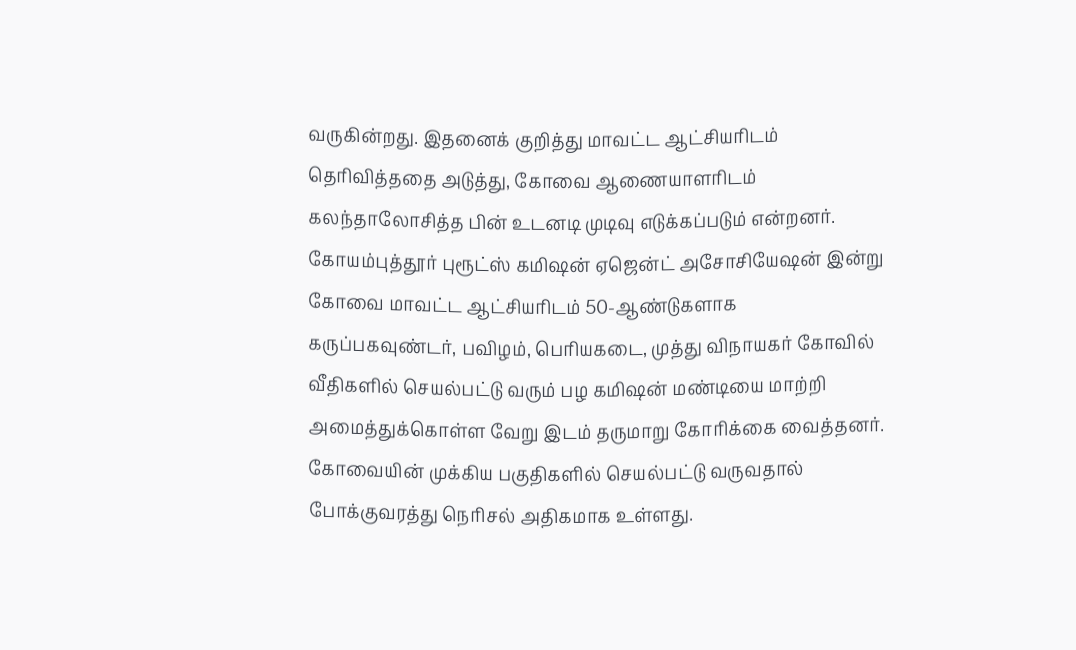வருகின்றது. இதனைக் குறித்து மாவட்ட ஆட்சியரிடம் தெரிவித்ததை அடுத்து, கோவை ஆணையாளரிடம் கலந்தாலோசித்த பின் உடனடி முடிவு எடுக்கப்படும் என்றனர்.
கோயம்புத்தூர் புரூட்ஸ் கமிஷன் ஏஜென்ட் அசோசியேஷன் இன்று கோவை மாவட்ட ஆட்சியரிடம் 50-ஆண்டுகளாக கருப்பகவுண்டர், பவிழம், பெரியகடை, முத்து விநாயகர் கோவில் வீதிகளில் செயல்பட்டு வரும் பழ கமிஷன் மண்டியை மாற்றி அமைத்துக்கொள்ள வேறு இடம் தருமாறு கோரிக்கை வைத்தனர்.
கோவையின் முக்கிய பகுதிகளில் செயல்பட்டு வருவதால் போக்குவரத்து நெரிசல் அதிகமாக உள்ளது.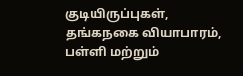குடியிருப்புகள், தங்கநகை வியாபாரம், பள்ளி மற்றும்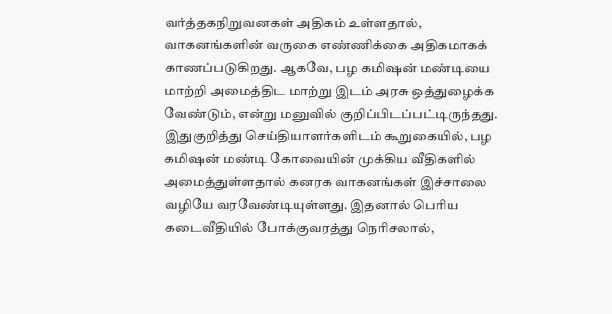வர்த்தகநிறுவனகள் அதிகம் உள்ளதால், வாகனங்களின் வருகை எண்ணிக்கை அதிகமாகக் காணப்படுகிறது. ஆகவே, பழ கமிஷன் மண்டியை மாற்றி அமைத்திட மாற்று இடம் அரசு ஒத்துழைக்க வேண்டும், என்று மனுவில் குறிப்பிடப்பட்டிருந்தது.
இதுகுறித்து செய்தியாளர்களிடம் கூறுகையில், பழ கமிஷன் மண்டி கோவையின் முக்கிய வீதிகளில் அமைத்துள்ளதால் கனரக வாகனங்கள் இச்சாலை வழியே வரவேண்டியுள்ளது. இதனால் பெரிய கடைவீதியில் போக்குவரத்து நெரிசலால்,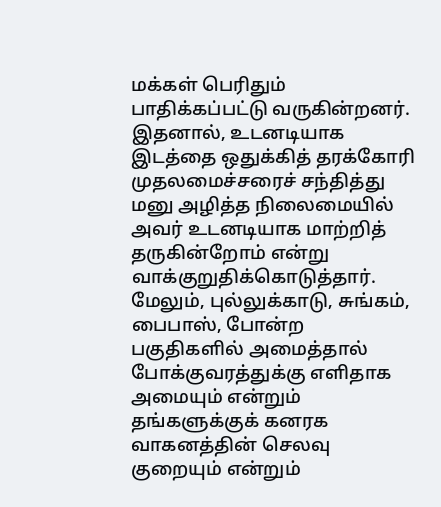மக்கள் பெரிதும் பாதிக்கப்பட்டு வருகின்றனர்.
இதனால், உடனடியாக இடத்தை ஒதுக்கித் தரக்கோரி முதலமைச்சரைச் சந்தித்து மனு அழித்த நிலைமையில் அவர் உடனடியாக மாற்றித் தருகின்றோம் என்று வாக்குறுதிக்கொடுத்தார். மேலும், புல்லுக்காடு, சுங்கம், பைபாஸ், போன்ற பகுதிகளில் அமைத்தால் போக்குவரத்துக்கு எளிதாக அமையும் என்றும் தங்களுக்குக் கனரக வாகனத்தின் செலவு குறையும் என்றும்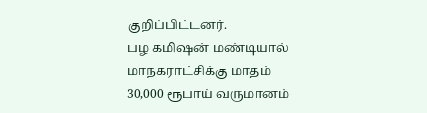குறிப்பிட்டனர்.
பழ கமிஷன் மண்டியால் மாநகராட்சிக்கு மாதம் 30,000 ரூபாய் வருமானம்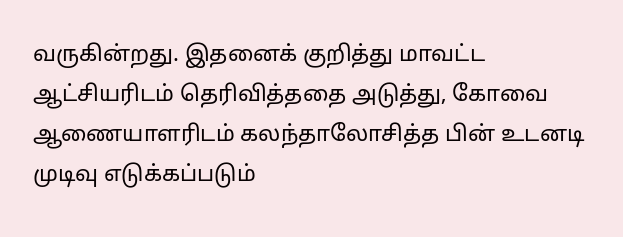வருகின்றது. இதனைக் குறித்து மாவட்ட ஆட்சியரிடம் தெரிவித்ததை அடுத்து, கோவை ஆணையாளரிடம் கலந்தாலோசித்த பின் உடனடி முடிவு எடுக்கப்படும்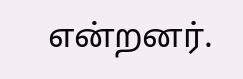என்றனர்.